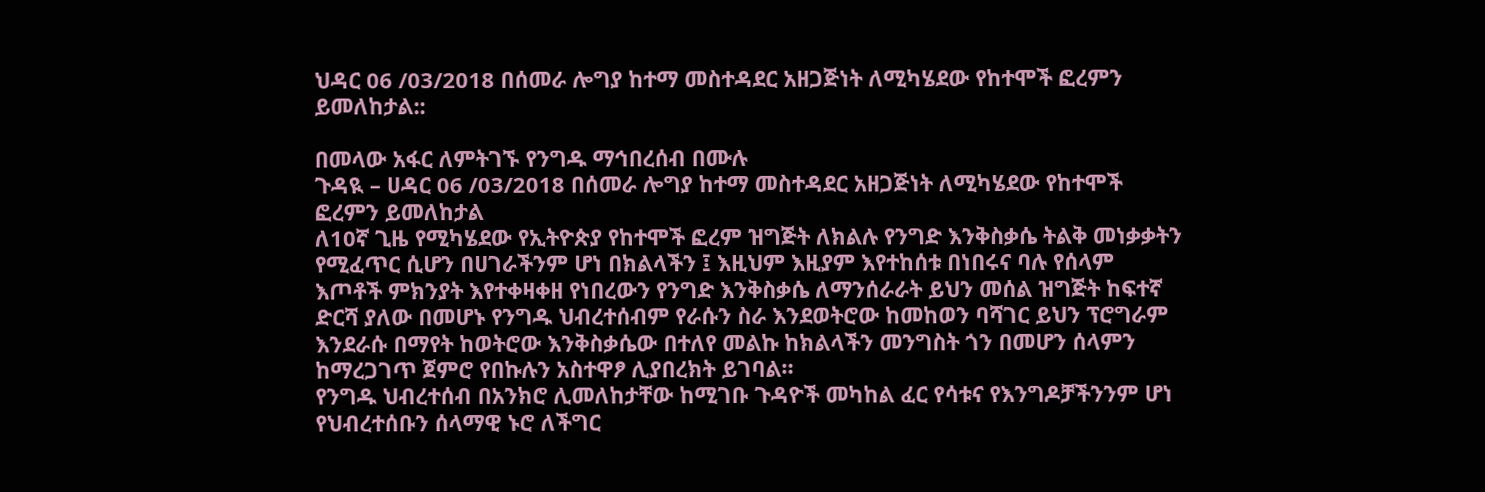ህዳር 06 /03/2018 በሰመራ ሎግያ ከተማ መስተዳደር አዘጋጅነት ለሚካሄደው የከተሞች ፎረምን ይመለከታል::

በመላው አፋር ለምትገኙ የንግዱ ማኅበረሰብ በሙሉ
ጉዳዪ – ሀዳር 06 /03/2018 በሰመራ ሎግያ ከተማ መስተዳደር አዘጋጅነት ለሚካሄደው የከተሞች ፎረምን ይመለከታል
ለ10ኛ ጊዜ የሚካሄደው የኢትዮጵያ የከተሞች ፎረም ዝግጅት ለክልሉ የንግድ እንቅስቃሴ ትልቅ መነቃቃትን የሚፈጥር ሲሆን በሀገራችንም ሆነ በክልላችን ፤ እዚህም እዚያም እየተከሰቱ በነበሩና ባሉ የሰላም እጦቶች ምክንያት እየተቀዛቀዘ የነበረውን የንግድ እንቅስቃሴ ለማንሰራራት ይህን መሰል ዝግጅት ከፍተኛ ድርሻ ያለው በመሆኑ የንግዱ ህብረተሰብም የራሱን ስራ እንደወትሮው ከመከወን ባሻገር ይህን ፕሮግራም እንደራሱ በማየት ከወትሮው እንቅስቃሴው በተለየ መልኩ ከክልላችን መንግስት ጎን በመሆን ሰላምን ከማረጋገጥ ጀምሮ የበኩሉን አስተዋፆ ሊያበረክት ይገባል።
የንግዱ ህብረተሰብ በአንክሮ ሊመለከታቸው ከሚገቡ ጉዳዮች መካከል ፈር የሳቱና የእንግዶቻችንንም ሆነ የህብረተሰቡን ሰላማዊ ኑሮ ለችግር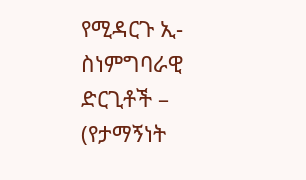የሚዳርጉ ኢ-ስነምግባራዊ ድርጊቶች – (የታማኝነት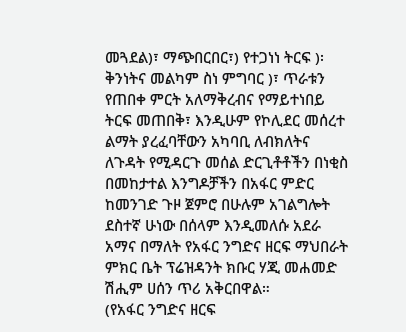መጓደል)፣ ማጭበርበር፣) የተጋነነ ትርፍ )፡ ቅንነትና መልካም ስነ ምግባር )፣ ጥራቱን የጠበቀ ምርት አለማቅረብና የማይተነበይ ትርፍ መጠበቅ፣ እንዲሁም የኮሊደር መሰረተ ልማት ያረፈባቸውን አካባቢ ለብክለትና ለጉዳት የሚዳርጉ መሰል ድርጊቶቶችን በነቂስ በመከታተል እንግዶቻችን በአፋር ምድር ከመንገድ ጉዞ ጀምሮ በሁሉም አገልግሎት ደስተኛ ሁነው በሰላም እንዲመለሱ አደራ አማና በማለት የአፋር ንግድና ዘርፍ ማህበራት ምክር ቤት ፕሬዝዳንት ክቡር ሃጂ መሐመድ ሽሒም ሀሰን ጥሪ አቅርበዋል።
(የአፋር ንግድና ዘርፍ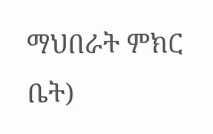ማህበራት ምክር ቤት)